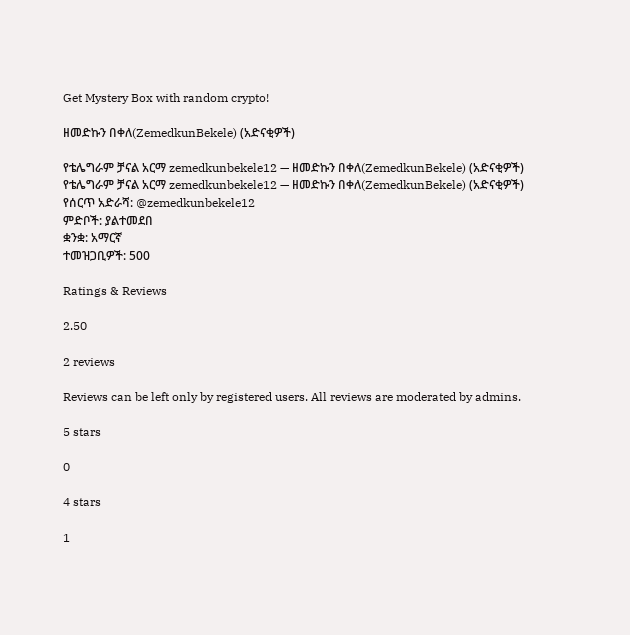Get Mystery Box with random crypto!

ዘመድኩን በቀለ(ZemedkunBekele) (አድናቂዎች)

የቴሌግራም ቻናል አርማ zemedkunbekele12 — ዘመድኩን በቀለ(ZemedkunBekele) (አድናቂዎች)
የቴሌግራም ቻናል አርማ zemedkunbekele12 — ዘመድኩን በቀለ(ZemedkunBekele) (አድናቂዎች)
የሰርጥ አድራሻ: @zemedkunbekele12
ምድቦች: ያልተመደበ
ቋንቋ: አማርኛ
ተመዝጋቢዎች: 500

Ratings & Reviews

2.50

2 reviews

Reviews can be left only by registered users. All reviews are moderated by admins.

5 stars

0

4 stars

1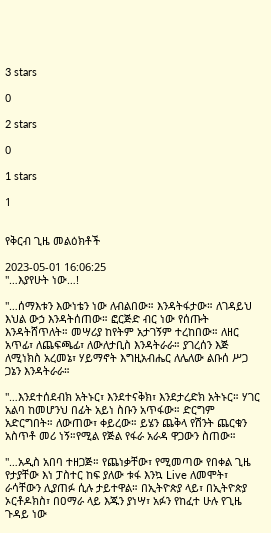3 stars

0

2 stars

0

1 stars

1


የቅርብ ጊዜ መልዕክቶች

2023-05-01 16:06:25
"…እያየሁት ነው…!

"…ሰማእቱን እውነቴን ነው ለብልበው። እንዳትፋታው። ለገዳይህ እህል ውኃ እንዳትሰጠው። ፎርጅድ ብር ነው የሰጡት እንዳትሸጥለት። መሣሪያ ከየትም አታገኝም ተረከበው። ለዘር አጥፊ፣ ለጨፍጫፊ፣ ለውለታቢስ እንዳትራራ። ያገረሰን እጅ ለሚነክስ አረመኔ፣ ሃይማኖት እግዚአብሔር ለሌለው ልቡሰ ሥጋ ጋኔን እንዳትራራ።

"…እንደተሰደብክ አትኑር፣ እንደተናቅክ፣ እንደታረድክ አትኑር። ሃገር አልባ ከመሆንህ በፊት አይነ ስቡን አጥፋው። ድርግም አድርግበት። ለውጠው፣ ቀይረው። ይሄን ጨቅላ የሽንት ጨርቁን አስጥቶ መሪ ነኝ።የሚል የጅል የፋራ አራዳ ዋጋውን ስጠው።

"…አዲስ አበባ ተዘጋጅ። የጨነቃቸው፣ የሚመጣው የበቀል ጊዜ የታያቸው እነ ፓስተር ከፍ ያለው ቱፋ እንኳ Live ለመሞት፣ ራሳቸውን ሊያጠፉ ሲሉ ታይተዋል። በኢትዮጵያ ላይ፣ በኢትዮጵያ ኦርቶዶክስ፣ በዐማራ ላይ እጁን ያነሣ፣ አፉን የከፈተ ሁሉ የጊዜ ጉዳይ ነው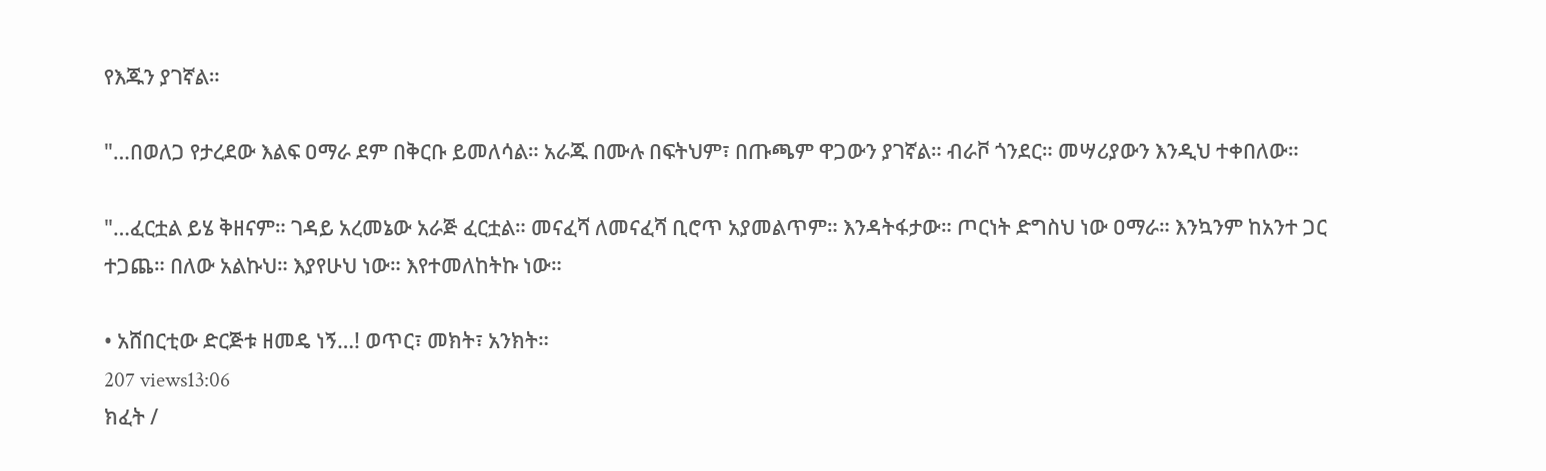የእጁን ያገኛል።

"…በወለጋ የታረደው እልፍ ዐማራ ደም በቅርቡ ይመለሳል። አራጁ በሙሉ በፍትህም፣ በጡጫም ዋጋውን ያገኛል። ብራቮ ጎንደር። መሣሪያውን እንዲህ ተቀበለው።

"…ፈርቷል ይሄ ቅዘናም። ገዳይ አረመኔው አራጅ ፈርቷል። መናፈሻ ለመናፈሻ ቢሮጥ አያመልጥም። እንዳትፋታው። ጦርነት ድግስህ ነው ዐማራ። እንኳንም ከአንተ ጋር ተጋጨ። በለው አልኩህ። እያየሁህ ነው። እየተመለከትኩ ነው።

• አሸበርቲው ድርጅቱ ዘመዴ ነኝ…! ወጥር፣ መክት፣ አንክት።
207 views13:06
ክፈት /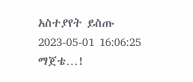አስተያየት ይስጡ
2023-05-01 16:06:25
ማጀቴ…!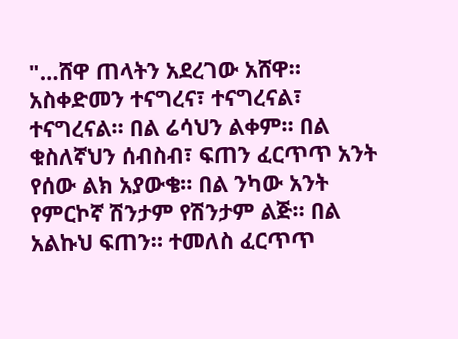"…ሸዋ ጠላትን አደረገው አሸዋ። አስቀድመን ተናግረና፣ ተናግረናል፣ ተናግረናል። በል ሬሳህን ልቀም። በል ቁስለኛህን ሰብስብ፣ ፍጠን ፈርጥጥ አንት የሰው ልክ አያውቄ። በል ንካው አንት የምርኮኛ ሽንታም የሽንታም ልጅ። በል አልኩህ ፍጠን። ተመለስ ፈርጥጥ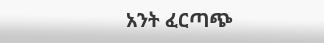አንት ፈርጣጭ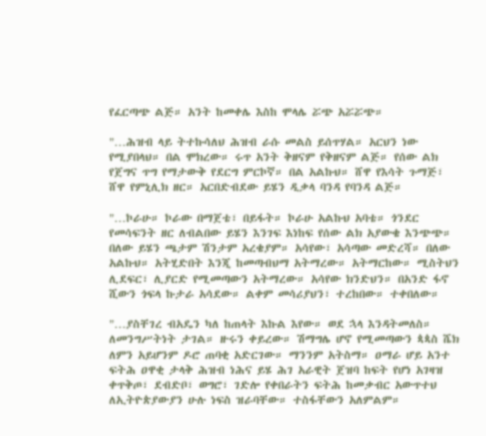የፈርጣጭ ልጅ። አንት ከመቀሌ እስከ ሞላሌ ሯጭ አሯሯጭ።

"…ሕዝብ ላይ ትተኩሳለህ ሕዝብ ራሱ መልስ ይሰጥሃል። አርህን ነው የሚያበላህ። በል ሞክረው። ሩጥ አንት ቅዘናም የቅዘናም ልጅ። የሰው ልክ የጀግና ጥግ የማታውቅ የደርግ ምርኮኛ። በል አልኩህ። ሸዋ የእሳት ጉማጅ፣ ሸዋ የምኒሊክ ዘር። አርበድብደው ይሄን ዲቃላ ባንዳ የባንዳ ልጅ።

"…ኮራሁ። ኮራው በማጀቴ፣ በይፋት። ኮራሁ አልኩህ አባቴ። ጎንደር የመሳፍንት ዘር ለብልበው ይሄን እንገፍ እነከፍ የሰው ልክ አያውቄ እንጭጭ። በለው ይሄን ጫታም ሽንታም አረቄያም። አሳየው፣ አሳጣው መድረሻ። በለው አልኩህ። አትሂድበት እንጂ ከመጣብህማ አትማረው። አትማርከው። ሚስትህን ሊደፍር፣ ሊያርድ የሚመጣውን አትማረው። አሳየው ክንድህን። በአንድ ፋኖ ሺውን ጎፍላ ኩታራ አሳደው። ልቀም መሳሪያህን፣ ተረከበው። ተቀበለው።

"…ያስቸገረ ብአዴን ካለ ከጠላት እኩል እየው። ወደ ኋላ እንዳትመለስ። ለመንግሥትነት ታገል። ዙሩን ቀይረው። ሽማግሌ ሆኖ የሚመጣውን ጳጳስ ሼክ ለምን አይሆንም ዶሮ ጠባቂ አድርገው። ማንንም አትስማ። ዐማራ ሆይ አንተ ፍትሕ ዐዋቂ ታላቅ ሕዝብ ነሕና ይሄ ሕገ አራዊት ጀዝባ ከፍት የሆነ አገዛዝ ቀጥቅጦ፣ ደብድቦ፣ ወግሮ፣ ገድሎ የቀበራትን ፍትሕ ከመቃብር አውጥተህ ለኢትዮጵያውያን ሁሉ ነፍስ ዝራባቸው። ተስፋቸውን አለምልም።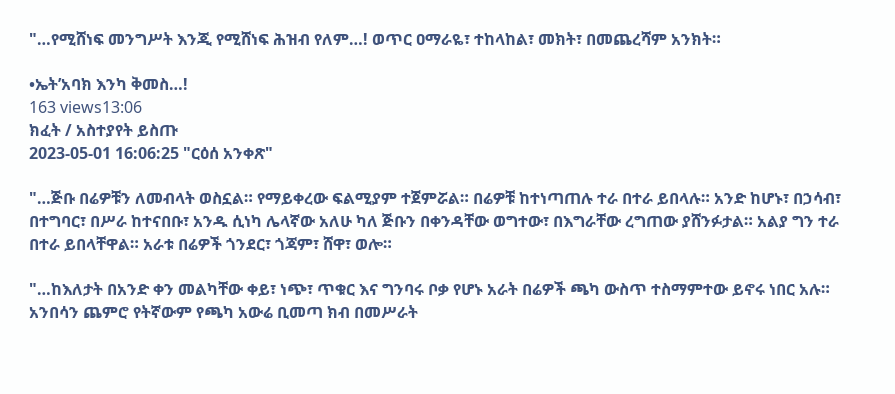"…የሚሸነፍ መንግሥት እንጂ የሚሸነፍ ሕዝብ የለም…! ወጥር ዐማራዬ፣ ተከላከል፣ መክት፣ በመጨረሻም አንክት።

•ኤት’አባክ እንካ ቅመስ…!
163 views13:06
ክፈት / አስተያየት ይስጡ
2023-05-01 16:06:25 "ርዕሰ አንቀጽ"

"…ጅቡ በሬዎቹን ለመብላት ወስኗል። የማይቀረው ፍልሚያም ተጀምሯል። በሬዎቹ ከተነጣጠሉ ተራ በተራ ይበላሉ። አንድ ከሆኑ፣ በኃሳብ፣ በተግባር፣ በሥራ ከተናበቡ፣ አንዱ ሲነካ ሌላኛው አለሁ ካለ ጅቡን በቀንዳቸው ወግተው፣ በእግራቸው ረግጠው ያሸንፉታል። አልያ ግን ተራ በተራ ይበላቸዋል። አራቱ በሬዎች ጎንደር፣ ጎጃም፣ ሸዋ፣ ወሎ።

"…ከእለታት በአንድ ቀን መልካቸው ቀይ፣ ነጭ፣ ጥቁር እና ግንባሩ ቦቃ የሆኑ አራት በሬዎች ጫካ ውስጥ ተስማምተው ይኖሩ ነበር አሉ። አንበሳን ጨምሮ የትኛውም የጫካ አውሬ ቢመጣ ክብ በመሥራት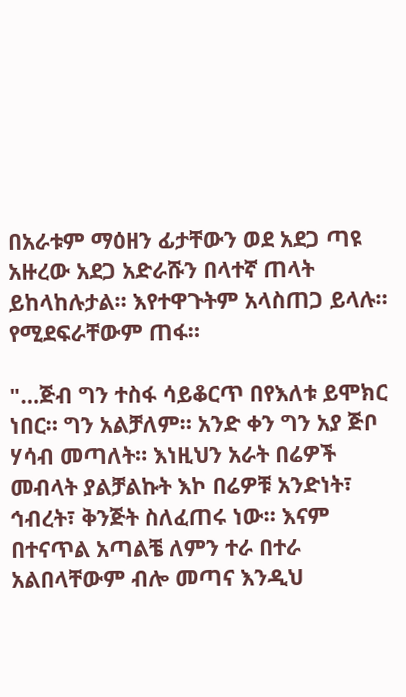በአራቱም ማዕዘን ፊታቸውን ወደ አደጋ ጣዩ አዙረው አደጋ አድራሹን በላተኛ ጠላት ይከላከሉታል። እየተዋጉትም አላስጠጋ ይላሉ። የሚደፍራቸውም ጠፋ።

"…ጅብ ግን ተስፋ ሳይቆርጥ በየእለቱ ይሞክር ነበር። ግን አልቻለም። አንድ ቀን ግን አያ ጅቦ ሃሳብ መጣለት። እነዚህን አራት በሬዎች መብላት ያልቻልኩት እኮ በሬዎቹ አንድነት፣ ኅብረት፣ ቅንጅት ስለፈጠሩ ነው። እናም በተናጥል አጣልቼ ለምን ተራ በተራ አልበላቸውም ብሎ መጣና እንዲህ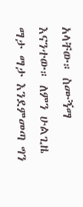አላቸው። ስሙኝማ እናንተው። ለምን ሁልጊዜ ማታ ማታ እንደምመጣ ግን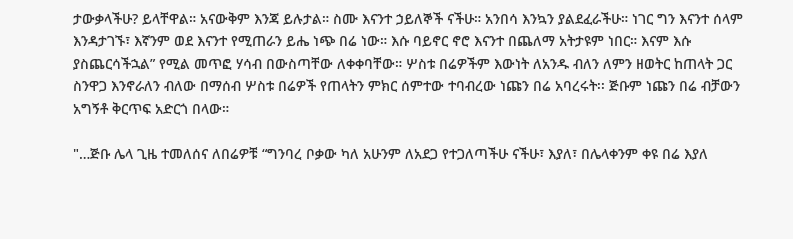ታውቃላችሁ? ይላቸዋል። አናውቅም እንጃ ይሉታል። ስሙ እናንተ ኃይለኞች ናችሁ። አንበሳ እንኳን ያልደፈራችሁ። ነገር ግን እናንተ ሰላም እንዳታገኙ፣ እኛንም ወደ እናንተ የሚጠራን ይሔ ነጭ በሬ ነው። እሱ ባይኖር ኖሮ እናንተ በጨለማ አትታዩም ነበር። እናም እሱ ያስጨርሳችኋል” የሚል መጥፎ ሃሳብ በውስጣቸው ለቀቀባቸው። ሦስቱ በሬዎችም እውነት ለአንዱ ብለን ለምን ዘወትር ከጠላት ጋር ስንዋጋ እንኖራለን ብለው በማሰብ ሦስቱ በሬዎች የጠላትን ምክር ሰምተው ተባብረው ነጩን በሬ አባረሩት፡፡ ጅቡም ነጩን በሬ ብቻውን አግኝቶ ቅርጥፍ አድርጎ በላው።

"…ጅቡ ሌላ ጊዜ ተመለሰና ለበሬዎቹ “ግንባረ ቦቃው ካለ አሁንም ለአደጋ የተጋለጣችሁ ናችሁ፣ እያለ፣ በሌላቀንም ቀዩ በሬ እያለ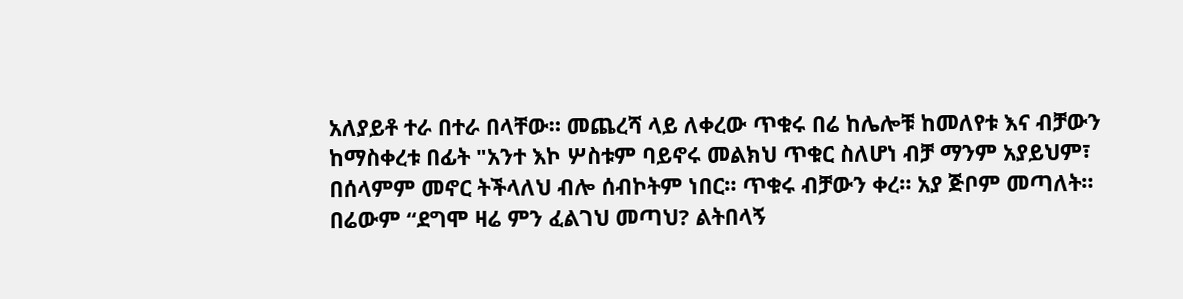አለያይቶ ተራ በተራ በላቸው። መጨረሻ ላይ ለቀረው ጥቁሩ በሬ ከሌሎቹ ከመለየቱ እና ብቻውን ከማስቀረቱ በፊት "አንተ እኮ ሦስቱም ባይኖሩ መልክህ ጥቁር ስለሆነ ብቻ ማንም አያይህም፣ በሰላምም መኖር ትችላለህ ብሎ ሰብኮትም ነበር። ጥቁሩ ብቻውን ቀረ። አያ ጅቦም መጣለት። በሬውም “ደግሞ ዛሬ ምን ፈልገህ መጣህ? ልትበላኝ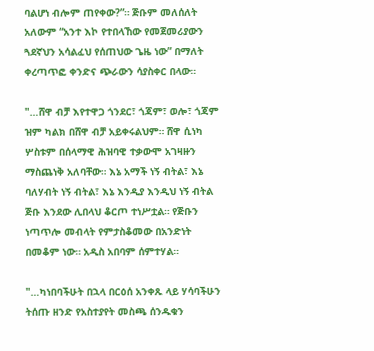ባልሆነ ብሎም ጠየቀው?”። ጅቡም መለሰለት አለውም “አንተ እኮ የተበላኸው የመጀመሪያውን ጓደኛህን አሳልፈህ የሰጠህው ጌዜ ነው” በማለት ቀረጣጥፎ ቀንድና ጭራውን ሳያስቀር በላው።

"…ሸዋ ብቻ እየተዋጋ ጎንደር፣ ጎጃም፣ ወሎ፣ ጎጃም ዝም ካልክ በሸዋ ብቻ አይቀሩልህም። ሸዋ ሲነካ ሦስቱም በሰላማዊ ሕዝባዊ ተቃውሞ አገዛዙን ማስጨነቅ አለባቸው። እኔ አማች ነኝ ብትል፣ እኔ ባለሃብት ነኝ ብትል፣ እኔ እንዲያ እንዲህ ነኝ ብትል ጅቡ እንደው ሊበላህ ቆርጦ ተነሥቷል። የጅቡን ነጣጥሎ መብላት የምታስቆመው በአንድነት በመቆም ነው። አዲስ አበባም ሰምተሃል።

"…ካነበባችሁት በኋላ በርዕሰ አንቀጹ ላይ ሃሳባችሁን ትሰጡ ዘንድ የአስተያየት መስጫ ሰንዱቁን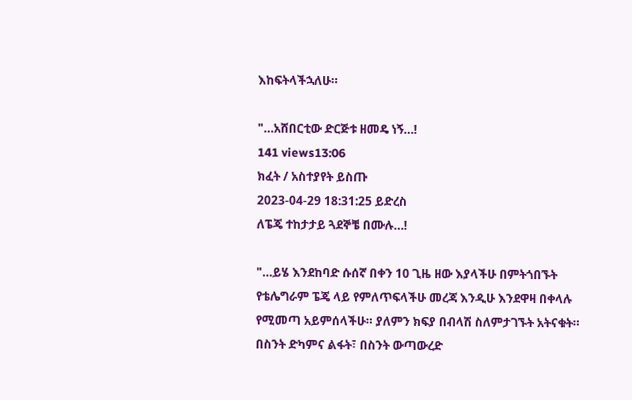እከፍትላችኋለሁ።

"…አሸበርቲው ድርጅቱ ዘመዴ ነኝ…!
141 views13:06
ክፈት / አስተያየት ይስጡ
2023-04-29 18:31:25 ይድረስ
ለፔጄ ተከታታይ ጓደኞቼ በሙሉ…!

"…ይሄ እንደከባድ ሱሰኛ በቀን 10 ጊዜ ዘው እያላችሁ በምትጎበኙት የቴሌግራም ፔጄ ላይ የምለጥፍላችሁ መረጃ እንዲሁ እንደዋዛ በቀላሉ የሚመጣ አይምሰላችሁ። ያለምን ክፍያ በብላሽ ስለምታገኙት አትናቁት። በስንት ድካምና ልፋት፣ በስንት ውጣውረድ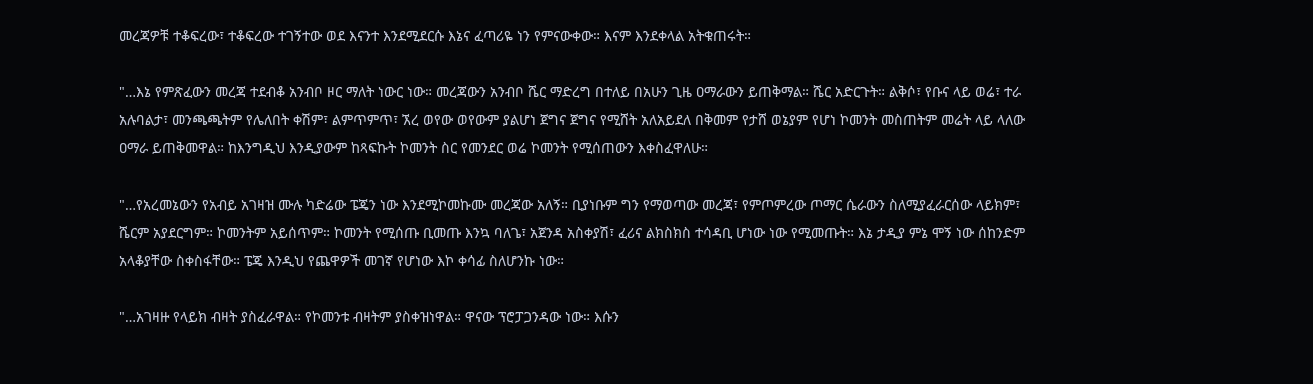መረጃዎቹ ተቆፍረው፣ ተቆፍረው ተገኝተው ወደ እናንተ እንደሚደርሱ እኔና ፈጣሪዬ ነን የምናውቀው። እናም እንደቀላል አትቁጠሩት።

"…እኔ የምጽፈውን መረጃ ተደብቆ አንብቦ ዞር ማለት ነውር ነው። መረጃውን አንብቦ ሼር ማድረግ በተለይ በአሁን ጊዜ ዐማራውን ይጠቅማል። ሼር አድርጉት። ልቅሶ፣ የቡና ላይ ወሬ፣ ተራ አሉባልታ፣ መንጫጫትም የሌለበት ቀሽም፣ ልምጥምጥ፣ ኧረ ወየው ወየውም ያልሆነ ጀግና ጀግና የሚሸት አለአይደለ በቅመም የታሸ ወኔያም የሆነ ኮመንት መስጠትም መሬት ላይ ላለው ዐማራ ይጠቅመዋል። ከእንግዲህ እንዲያውም ከጻፍኩት ኮመንት ስር የመንደር ወሬ ኮመንት የሚሰጠውን እቀስፈዋለሁ።

"…የአረመኔውን የአብይ አገዛዝ ሙሉ ካድሬው ፔጄን ነው እንደሚኮመኩሙ መረጃው አለኝ። ቢያነቡም ግን የማወጣው መረጃ፣ የምጦምረው ጦማር ሴራውን ስለሚያፈራርሰው ላይክም፣ ሼርም አያደርግም። ኮመንትም አይሰጥም። ኮመንት የሚሰጡ ቢመጡ እንኳ ባለጌ፣ አጀንዳ አስቀያሽ፣ ፈሪና ልክስክስ ተሳዳቢ ሆነው ነው የሚመጡት። እኔ ታዲያ ምኔ ሞኝ ነው ሰከንድም አላቆያቸው ስቀስፋቸው። ፔጄ እንዲህ የጨዋዎች መገኛ የሆነው እኮ ቀሳፊ ስለሆንኩ ነው።

"…አገዛዙ የላይክ ብዛት ያስፈራዋል። የኮመንቱ ብዛትም ያስቀዝነዋል። ዋናው ፕሮፓጋንዳው ነው። እሱን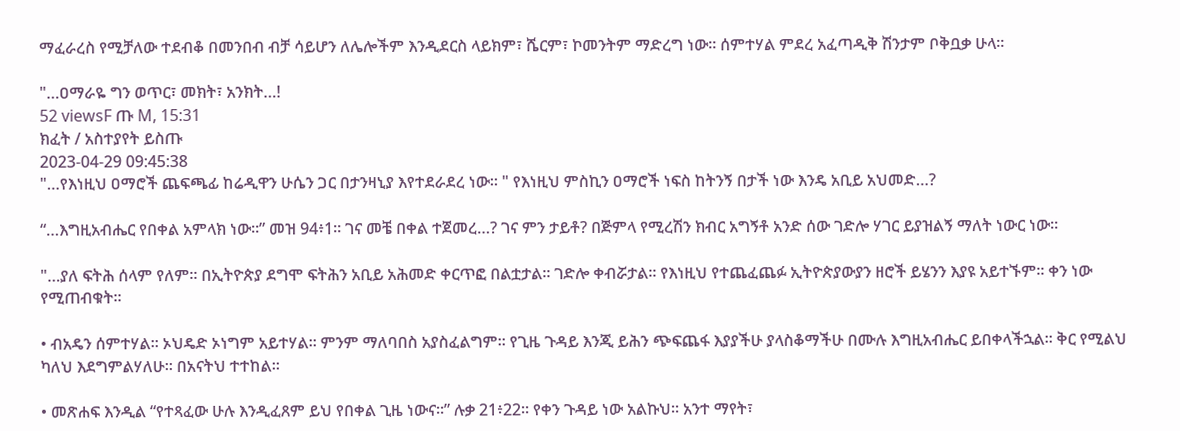ማፈራረስ የሚቻለው ተደብቆ በመንበብ ብቻ ሳይሆን ለሌሎችም እንዲደርስ ላይክም፣ ሼርም፣ ኮመንትም ማድረግ ነው። ሰምተሃል ምደረ አፈጣዲቅ ሽንታም ቦቅቧቃ ሁላ።

"…ዐማራዬ ግን ወጥር፣ መክት፣ አንክት…!
52 viewsF ጡ M, 15:31
ክፈት / አስተያየት ይስጡ
2023-04-29 09:45:38
"…የእነዚህ ዐማሮች ጨፍጫፊ ከሬዲዋን ሁሴን ጋር በታንዛኒያ እየተደራደረ ነው። " የእነዚህ ምስኪን ዐማሮች ነፍስ ከትንኝ በታች ነው እንዴ አቢይ አህመድ…?

“…እግዚአብሔር የበቀል አምላክ ነው።” መዝ 94፥1። ገና መቼ በቀል ተጀመረ…? ገና ምን ታይቶ? በጅምላ የሚረሽን ክብር አግኝቶ አንድ ሰው ገድሎ ሃገር ይያዝልኝ ማለት ነውር ነው።

"…ያለ ፍትሕ ሰላም የለም። በኢትዮጵያ ደግሞ ፍትሕን አቢይ አሕመድ ቀርጥፎ በልቷታል። ገድሎ ቀብሯታል። የእነዚህ የተጨፈጨፉ ኢትዮጵያውያን ዘሮች ይሄንን እያዩ አይተኙም። ቀን ነው የሚጠብቁት።

• ብአዴን ሰምተሃል። ኦህዴድ ኦነግም አይተሃል። ምንም ማለባበስ አያስፈልግም። የጊዜ ጉዳይ እንጂ ይሕን ጭፍጨፋ እያያችሁ ያላስቆማችሁ በሙሉ እግዚአብሔር ይበቀላችኋል። ቅር የሚልህ ካለህ እደግምልሃለሁ። በአናትህ ተተከል።

• መጽሐፍ እንዲል “የተጻፈው ሁሉ እንዲፈጸም ይህ የበቀል ጊዜ ነውና።” ሉቃ 21፥22። የቀን ጉዳይ ነው አልኩህ። አንተ ማየት፣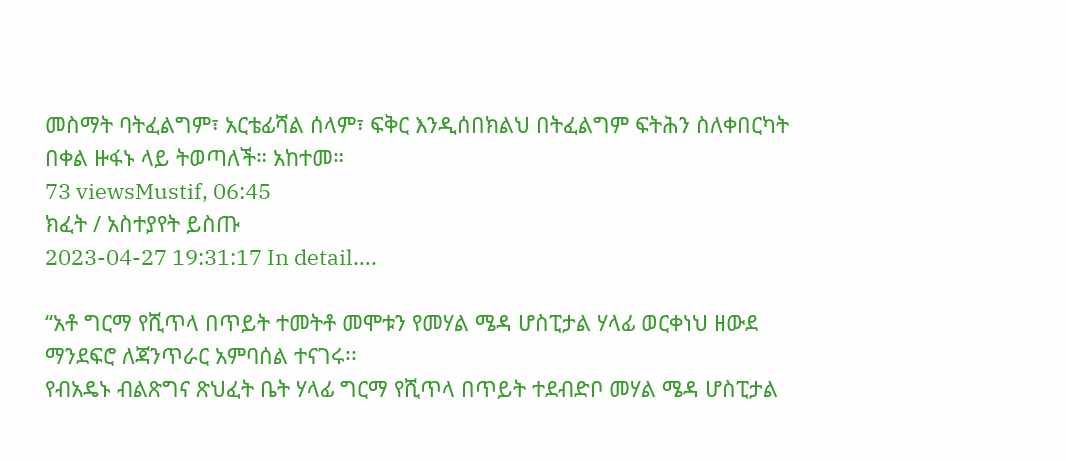መስማት ባትፈልግም፣ አርቴፊሻል ሰላም፣ ፍቅር እንዲሰበክልህ በትፈልግም ፍትሕን ስለቀበርካት በቀል ዙፋኑ ላይ ትወጣለች። አከተመ።
73 viewsMustif, 06:45
ክፈት / አስተያየት ይስጡ
2023-04-27 19:31:17 In detail….

“አቶ ግርማ የሺጥላ በጥይት ተመትቶ መሞቱን የመሃል ሜዳ ሆስፒታል ሃላፊ ወርቀነህ ዘውደ ማንደፍሮ ለጃንጥራር አምባሰል ተናገሩ፡፡
የብአዴኑ ብልጽግና ጽህፈት ቤት ሃላፊ ግርማ የሺጥላ በጥይት ተደብድቦ መሃል ሜዳ ሆስፒታል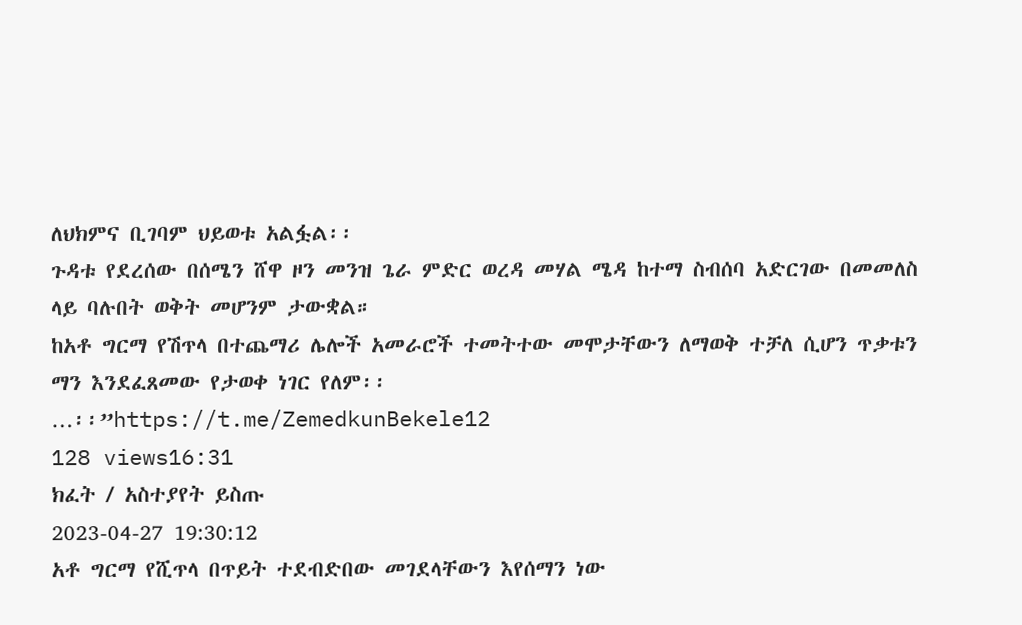ለህክምና ቢገባም ህይወቱ አልፏል፡፡
ጉዳቱ የደረሰው በሰሜን ሸዋ ዞን መንዝ ጌራ ምድር ወረዳ መሃል ሜዳ ከተማ ስብሰባ አድርገው በመመለስ ላይ ባሉበት ወቅት መሆንም ታውቋል።
ከአቶ ግርማ የሽጥላ በተጨማሪ ሌሎች አመራሮች ተመትተው መሞታቸውን ለማወቅ ተቻለ ሲሆን ጥቃቱን ማን እንደፈጸመው የታወቀ ነገር የለም፡፡
…፡፡”https://t.me/ZemedkunBekele12
128 views16:31
ክፈት / አስተያየት ይስጡ
2023-04-27 19:30:12
አቶ ግርማ የሺጥላ በጥይት ተደብድበው መገደላቸውን እየሰማን ነው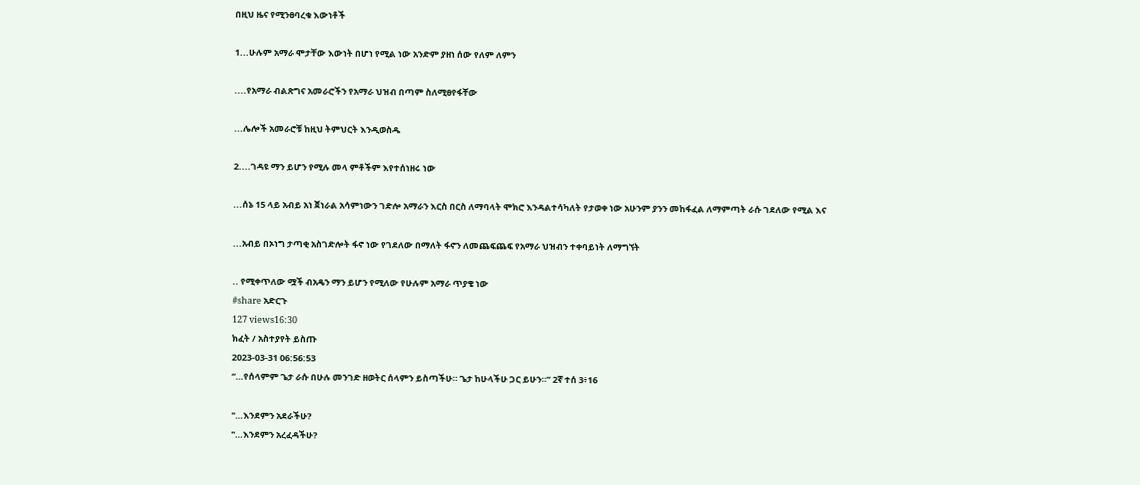በዚህ ዜና የሚንፀባረቁ እውነቶች

1...ሁሉም አማራ ሞታቸው እውነት በሆነ የሚል ነው አንድም ያዘነ ሰው የለም ለምን

....የአማራ ብልጽግና አመራሮችን የአማራ ህዝብ በጣም ስለሚፀየፋቸው

...ሌሎች አመራሮቹ ከዚህ ትምህርት እንዲወስዱ

2....ገዳዩ ማን ይሆን የሚሉ መላ ምቶችም እየተሰነዘሩ ነው

...ሰኔ 15 ላይ አብይ አነ ጀነራል አሳምነውን ገድሎ አማራን እርስ በርስ ለማባላት ሞክሮ እንዳልተሳካለት የታወቀ ነው አሁንም ያንን መከፋፈል ለማምጣት ራሱ ገደለው የሚል እና

...አብይ በኦነግ ታጣቂ አስገድሎት ፋኖ ነው የገደለው በማለት ፋኖን ለመጨፍጨፍ የአማራ ህዝብን ተቀባይነት ለማግኘት

.. የሚቀጥለው ሟች ብአዴን ማን ይሆን የሚለው የሁሉም አማራ ጥያቄ ነው
#share አድርጉ
127 views16:30
ክፈት / አስተያየት ይስጡ
2023-03-31 06:56:53
“…የሰላምም ጌታ ራሱ በሁሉ መንገድ ዘወትር ሰላምን ይስጣችሁ። ጌታ ከሁላችሁ ጋር ይሁን።” 2ኛ ተሰ 3፥16

"…እንደምን አደራችሁ?
"…እንደምን አረፈዳችሁ?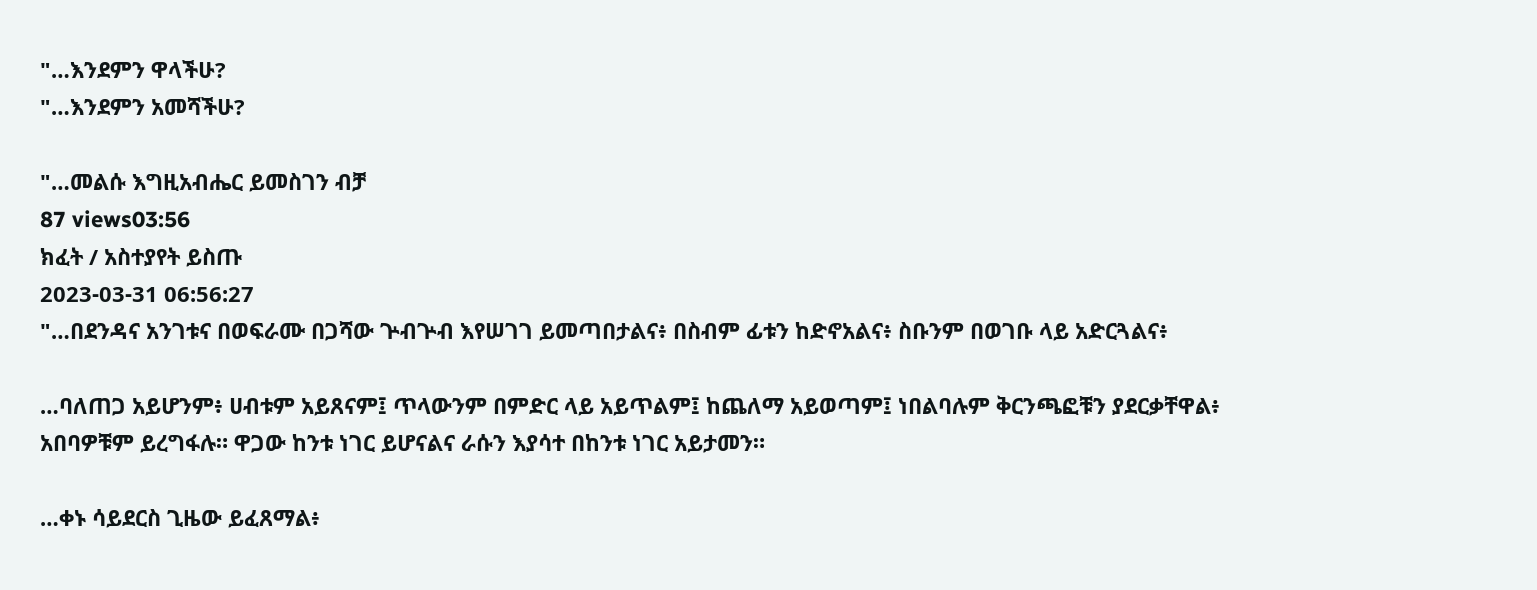"…እንደምን ዋላችሁ?
"…እንደምን አመሻችሁ?

"…መልሱ እግዚአብሔር ይመስገን ብቻ
87 views03:56
ክፈት / አስተያየት ይስጡ
2023-03-31 06:56:27
"…በደንዳና አንገቱና በወፍራሙ በጋሻው ጕብጕብ እየሠገገ ይመጣበታልና፥ በስብም ፊቱን ከድኖአልና፥ ስቡንም በወገቡ ላይ አድርጓልና፥

…ባለጠጋ አይሆንም፥ ሀብቱም አይጸናም፤ ጥላውንም በምድር ላይ አይጥልም፤ ከጨለማ አይወጣም፤ ነበልባሉም ቅርንጫፎቹን ያደርቃቸዋል፥ አበባዎቹም ይረግፋሉ። ዋጋው ከንቱ ነገር ይሆናልና ራሱን እያሳተ በከንቱ ነገር አይታመን።

…ቀኑ ሳይደርስ ጊዜው ይፈጸማል፥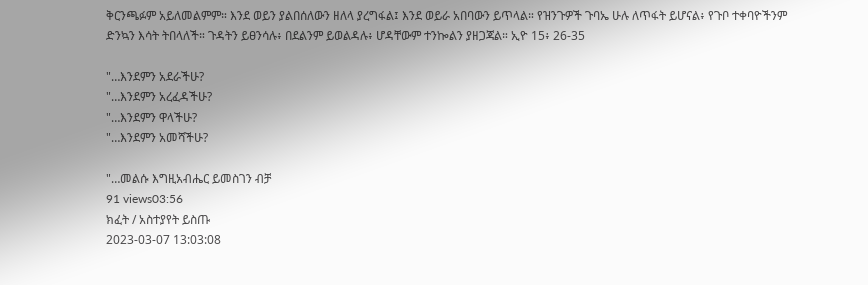ቅርንጫፉም አይለመልምም። እንደ ወይን ያልበሰለውን ዘለላ ያረግፋል፤ እንደ ወይራ አበባውን ይጥላል። የዝንጉዎች ጉባኤ ሁሉ ለጥፋት ይሆናል፥ የጉቦ ተቀባዮችንም ድንኳን እሳት ትበላለች። ጉዳትን ይፀንሳሉ፥ በደልንም ይወልዳሉ፥ ሆዳቸውም ተንኰልን ያዘጋጃል። ኢዮ 15፥ 26-35

"…እንደምን አደራችሁ?
"…እንደምን አረፈዳችሁ?
"…እንደምን ዋላችሁ?
"…እንደምን አመሻችሁ?

"…መልሱ እግዚአብሔር ይመስገን ብቻ
91 views03:56
ክፈት / አስተያየት ይስጡ
2023-03-07 13:03:08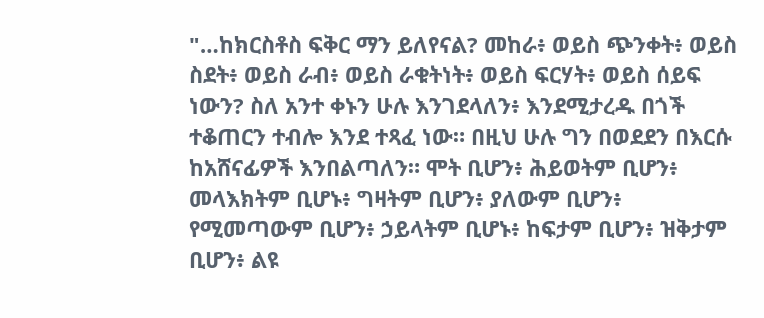"…ከክርስቶስ ፍቅር ማን ይለየናል? መከራ፥ ወይስ ጭንቀት፥ ወይስ ስደት፥ ወይስ ራብ፥ ወይስ ራቁትነት፥ ወይስ ፍርሃት፥ ወይስ ሰይፍ ነውን? ስለ አንተ ቀኑን ሁሉ እንገደላለን፥ እንደሚታረዱ በጎች ተቆጠርን ተብሎ እንደ ተጻፈ ነው። በዚህ ሁሉ ግን በወደደን በእርሱ ከአሸናፊዎች እንበልጣለን። ሞት ቢሆን፥ ሕይወትም ቢሆን፥ መላእክትም ቢሆኑ፥ ግዛትም ቢሆን፥ ያለውም ቢሆን፥ የሚመጣውም ቢሆን፥ ኃይላትም ቢሆኑ፥ ከፍታም ቢሆን፥ ዝቅታም ቢሆን፥ ልዩ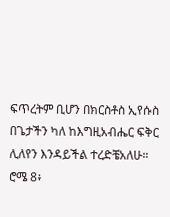ፍጥረትም ቢሆን በክርስቶስ ኢየሱስ በጌታችን ካለ ከእግዚአብሔር ፍቅር ሊለየን እንዳይችል ተረድቼአለሁ። ሮሜ 8፥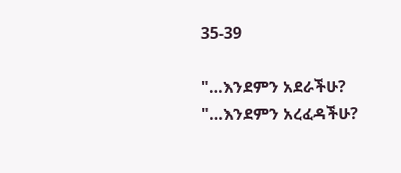35-39

"…እንደምን አደራችሁ?
"…እንደምን አረፈዳችሁ?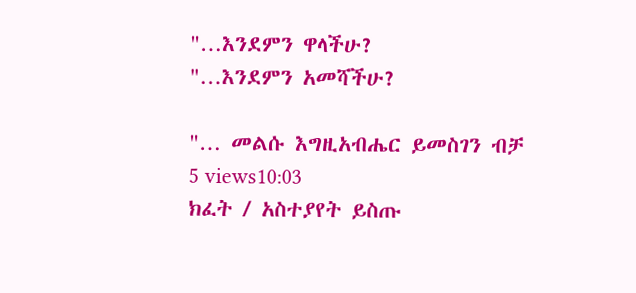"…እንደምን ዋላችሁ?
"…እንደምን አመሻችሁ?

"… መልሱ እግዚአብሔር ይመስገን ብቻ
5 views10:03
ክፈት / አስተያየት ይስጡ